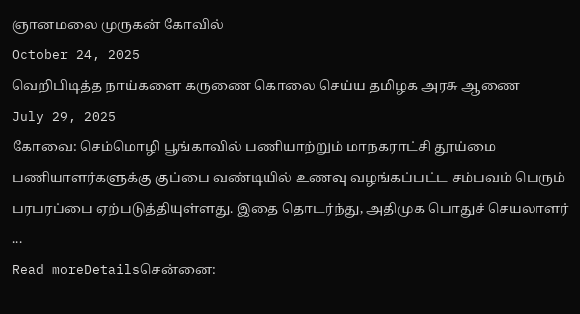ஞானமலை முருகன் கோவில்
October 24, 2025
வெறிபிடித்த நாய்களை கருணை கொலை செய்ய தமிழக அரசு ஆணை
July 29, 2025
கோவை: செம்மொழி பூங்காவில் பணியாற்றும் மாநகராட்சி தூய்மை பணியாளர்களுக்கு குப்பை வண்டியில் உணவு வழங்கப்பட்ட சம்பவம் பெரும் பரபரப்பை ஏற்படுத்தியுள்ளது. இதை தொடர்ந்து, அதிமுக பொதுச் செயலாளர் ...
Read moreDetailsசென்னை: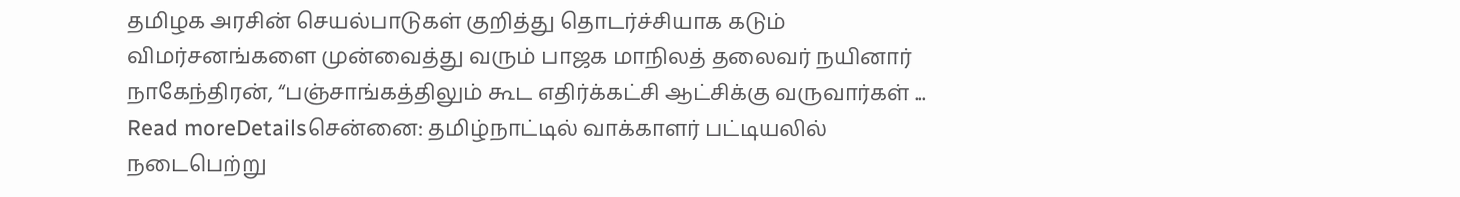தமிழக அரசின் செயல்பாடுகள் குறித்து தொடர்ச்சியாக கடும் விமர்சனங்களை முன்வைத்து வரும் பாஜக மாநிலத் தலைவர் நயினார் நாகேந்திரன், “பஞ்சாங்கத்திலும் கூட எதிர்க்கட்சி ஆட்சிக்கு வருவார்கள் ...
Read moreDetailsசென்னை: தமிழ்நாட்டில் வாக்காளர் பட்டியலில் நடைபெற்று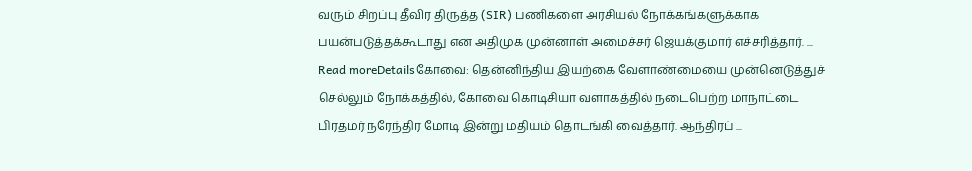வரும் சிறப்பு தீவிர திருத்த (SIR) பணிகளை அரசியல் நோக்கங்களுக்காக பயன்படுத்தக்கூடாது என அதிமுக முன்னாள் அமைச்சர் ஜெயக்குமார் எச்சரித்தார். ...
Read moreDetailsகோவை: தென்னிந்திய இயற்கை வேளாண்மையை முன்னெடுத்துச் செல்லும் நோக்கத்தில், கோவை கொடிசியா வளாகத்தில் நடைபெற்ற மாநாட்டை பிரதமர் நரேந்திர மோடி இன்று மதியம் தொடங்கி வைத்தார். ஆந்திரப் ...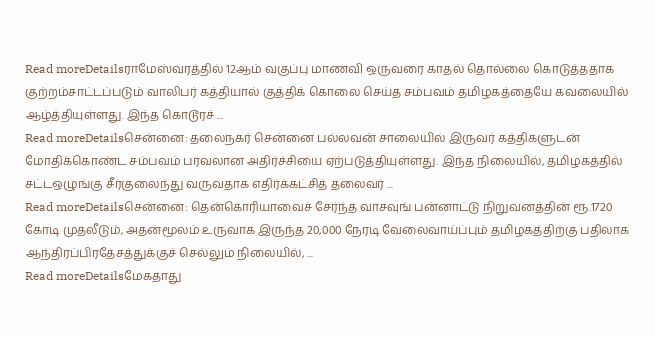Read moreDetailsராமேஸ்வரத்தில் 12ஆம் வகுப்பு மாணவி ஒருவரை காதல் தொல்லை கொடுத்ததாக குற்றம்சாட்டப்படும் வாலிபர் கத்தியால் குத்திக் கொலை செய்த சம்பவம் தமிழகத்தையே கவலையில் ஆழ்த்தியுள்ளது. இந்த கொடூரச் ...
Read moreDetailsசென்னை: தலைநகர் சென்னை பல்லவன் சாலையில் இருவர் கத்திகளுடன் மோதிக்கொண்ட சம்பவம் பரவலான அதிர்ச்சியை ஏற்படுத்தியுள்ளது. இந்த நிலையில், தமிழகத்தில் சட்டஒழுங்கு சீர்குலைந்து வருவதாக எதிர்க்கட்சித் தலைவர் ...
Read moreDetailsசென்னை: தென்கொரியாவைச் சேர்ந்த வாசவுங் பன்னாட்டு நிறுவனத்தின் ரூ.1720 கோடி முதலீடும், அதன்மூலம் உருவாக இருந்த 20,000 நேரடி வேலைவாய்ப்பும் தமிழகத்திற்கு பதிலாக ஆந்திரப்பிரதேசத்துக்குச் செல்லும் நிலையில், ...
Read moreDetailsமேகதாது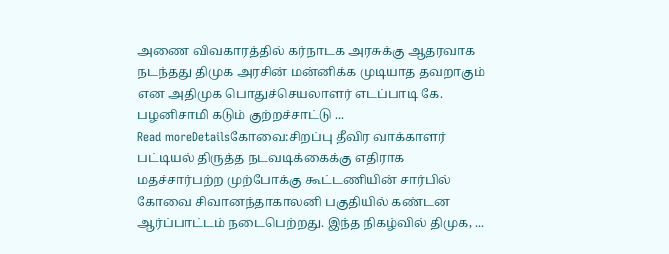அணை விவகாரத்தில் கர்நாடக அரசுக்கு ஆதரவாக நடந்தது திமுக அரசின் மன்னிக்க முடியாத தவறாகும் என அதிமுக பொதுச்செயலாளர் எடப்பாடி கே. பழனிசாமி கடும் குற்றச்சாட்டு ...
Read moreDetailsகோவை:சிறப்பு தீவிர வாக்காளர் பட்டியல் திருத்த நடவடிக்கைக்கு எதிராக மதச்சார்பற்ற முற்போக்கு கூட்டணியின் சார்பில் கோவை சிவானந்தாகாலனி பகுதியில் கண்டன ஆர்ப்பாட்டம் நடைபெற்றது. இந்த நிகழ்வில் திமுக, ...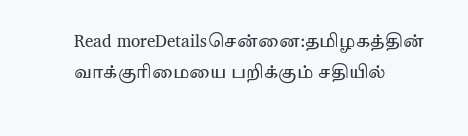Read moreDetailsசென்னை:தமிழகத்தின் வாக்குரிமையை பறிக்கும் சதியில்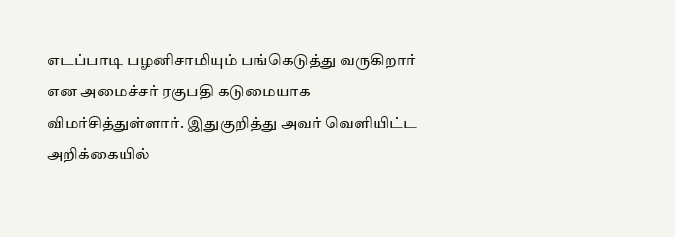எடப்பாடி பழனிசாமியும் பங்கெடுத்து வருகிறார் என அமைச்சர் ரகுபதி கடுமையாக விமர்சித்துள்ளார். இதுகுறித்து அவர் வெளியிட்ட அறிக்கையில்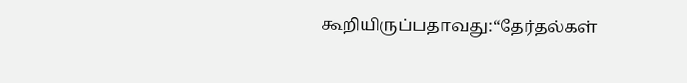கூறியிருப்பதாவது:“தேர்தல்கள்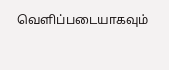வெளிப்படையாகவும்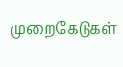முறைகேடுகள்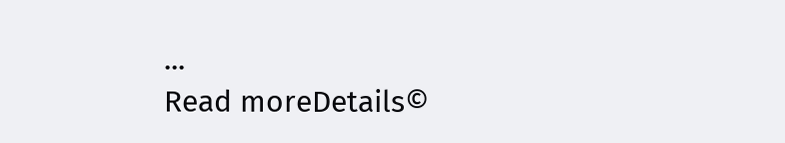...
Read moreDetails©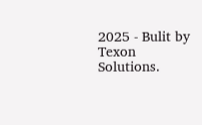2025 - Bulit by Texon Solutions.